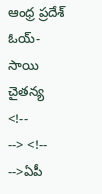ఆంధ్ర ప్రదేశ్
ఓయ్-సాయి చైతన్య
<!--
--> <!-- -->ఏపీ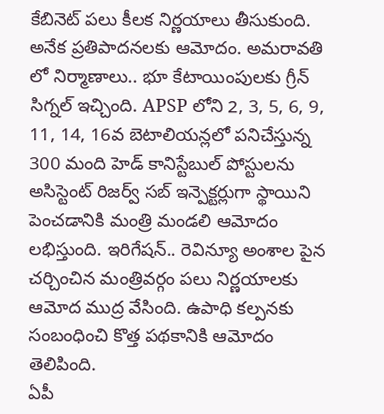కేబినెట్ పలు కీలక నిర్ణయాలు తీసుకుంది. అనేక ప్రతిపాదనలకు ఆమోదం. అమరావతి లో నిర్మాణాలు.. భూ కేటాయింపులకు గ్రీన్ సిగ్నల్ ఇచ్చింది. APSP లోని 2, 3, 5, 6, 9, 11, 14, 16వ బెటాలియన్లలో పనిచేస్తున్న 300 మంది హెడ్ కానిస్టేబుల్ పోస్టులను అసిస్టెంట్ రిజర్వ్ సబ్ ఇన్పెక్టర్లుగా స్థాయిని పెంచడానికి మంత్రి మండలి ఆమోదం లభిస్తుంది. ఇరిగేషన్.. రెవిన్యూ అంశాల పైన చర్చించిన మంత్రివర్గం పలు నిర్ణయాలకు ఆమోద ముద్ర వేసింది. ఉపాధి కల్పనకు సంబంధించి కొత్త పథకానికి ఆమోదం తెలిపింది.
ఏపీ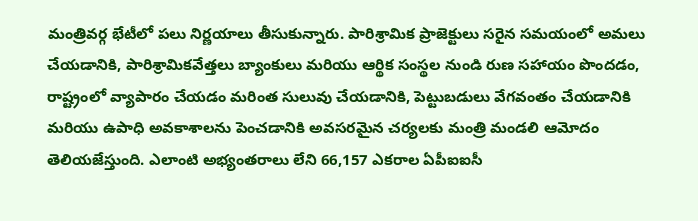మంత్రివర్గ భేటీలో పలు నిర్ణయాలు తీసుకున్నారు. పారిశ్రామిక ప్రాజెక్టులు సరైన సమయంలో అమలు చేయడానికి, పారిశ్రామికవేత్తలు బ్యాంకులు మరియు ఆర్థిక సంస్థల నుండి రుణ సహాయం పొందడం, రాష్ట్రంలో వ్యాపారం చేయడం మరింత సులువు చేయడానికి, పెట్టుబడులు వేగవంతం చేయడానికి మరియు ఉపాధి అవకాశాలను పెంచడానికి అవసరమైన చర్యలకు మంత్రి మండలి ఆమోదం తెలియజేస్తుంది. ఎలాంటి అభ్యంతరాలు లేని 66,157 ఎకరాల ఏపీఐఐసీ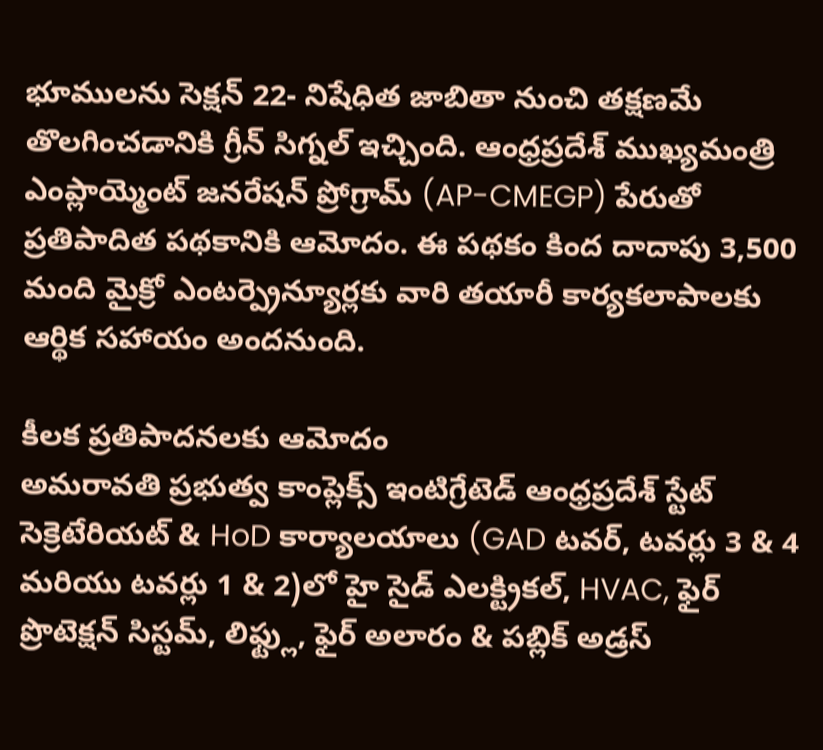భూములను సెక్షన్ 22- నిషేధిత జాబితా నుంచి తక్షణమే తొలగించడానికి గ్రీన్ సిగ్నల్ ఇచ్చింది. ఆంధ్రప్రదేశ్ ముఖ్యమంత్రి ఎంప్లాయ్మెంట్ జనరేషన్ ప్రోగ్రామ్ (AP-CMEGP) పేరుతో ప్రతిపాదిత పథకానికి ఆమోదం. ఈ పథకం కింద దాదాపు 3,500 మంది మైక్రో ఎంటర్ప్రెన్యూర్లకు వారి తయారీ కార్యకలాపాలకు ఆర్థిక సహాయం అందనుంది.

కీలక ప్రతిపాదనలకు ఆమోదం
అమరావతి ప్రభుత్వ కాంప్లెక్స్ ఇంటిగ్రేటెడ్ ఆంధ్రప్రదేశ్ స్టేట్ సెక్రెటేరియట్ & HoD కార్యాలయాలు (GAD టవర్, టవర్లు 3 & 4 మరియు టవర్లు 1 & 2)లో హై సైడ్ ఎలక్ట్రికల్, HVAC, ఫైర్ ప్రొటెక్షన్ సిస్టమ్, లిఫ్ట్లు, ఫైర్ అలారం & పబ్లిక్ అడ్రస్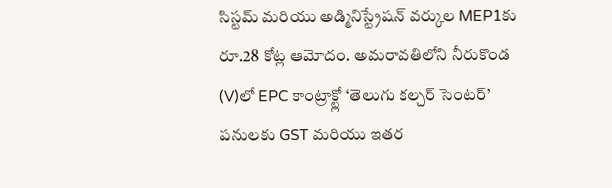సిస్టమ్ మరియు అడ్మినిస్ట్రేషన్ వర్కుల MEP1కు రూ.28 కోట్ల ఆమోదం. అమరావతిలోని నీరుకొండ (V)లో EPC కాంట్రాక్ట్లో ‘తెలుగు కల్చర్ సెంటర్’ పనులకు GST మరియు ఇతర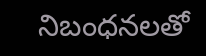నిబంధనలతో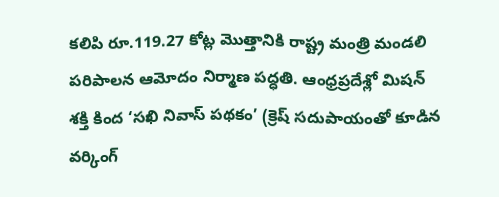కలిపి రూ.119.27 కోట్ల మొత్తానికి రాష్ట్ర మంత్రి మండలి పరిపాలన ఆమోదం నిర్మాణ పద్ధతి. ఆంధ్రప్రదేశ్లో మిషన్ శక్తి కింద ‘సఖి నివాస్ పథకం’ (క్రెష్ సదుపాయంతో కూడిన వర్కింగ్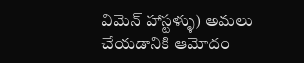విమెన్ హాస్టళ్ళు) అమలు చేయడానికి ఆమోదం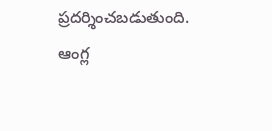ప్రదర్శించబడుతుంది.
ఆంగ్ల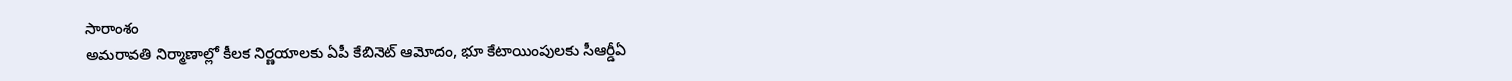సారాంశం
అమరావతి నిర్మాణాల్లో కీలక నిర్ణయాలకు ఏపీ కేబినెట్ ఆమోదం, భూ కేటాయింపులకు సీఆర్డీఏ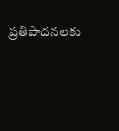ప్రతిపాదనలకు